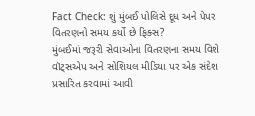Fact Check: શું મુંબઈ પોલિસે દૂધ અને પેપર વિતરણનો સમય કર્યો છે ફિક્સ?
મુંબઈમાં જરૂરી સેવાઓના વિતરણના સમય વિશે વૉટ્સએપ અને સોશિયલ મીડિયા પર એક સંદેશ પ્રસારિત કરવામાં આવી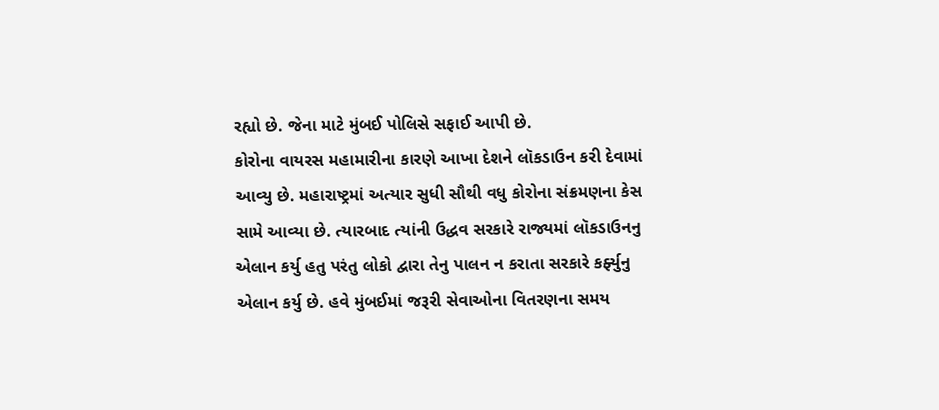રહ્યો છે. જેના માટે મુંબઈ પોલિસે સફાઈ આપી છે.
કોરોના વાયરસ મહામારીના કારણે આખા દેશને લૉકડાઉન કરી દેવામાં આવ્યુ છે. મહારાષ્ટ્રમાં અત્યાર સુધી સૌથી વધુ કોરોના સંક્રમણના કેસ સામે આવ્યા છે. ત્યારબાદ ત્યાંની ઉદ્ધવ સરકારે રાજ્યમાં લૉકડાઉનનુ એલાન કર્યુ હતુ પરંતુ લોકો દ્વારા તેનુ પાલન ન કરાતા સરકારે કર્ફ્યુનુ એલાન કર્યુ છે. હવે મુંબઈમાં જરૂરી સેવાઓના વિતરણના સમય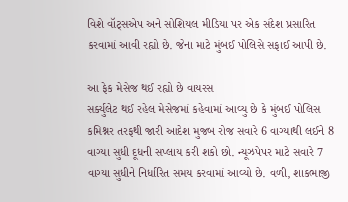વિશે વૉટ્સએપ અને સોશિયલ મીડિયા પર એક સંદેશ પ્રસારિત કરવામાં આવી રહ્યો છે. જેના માટે મુંબઈ પોલિસે સફાઈ આપી છે.

આ ફેક મેસેજ થઈ રહ્યો છે વાયરસ
સર્ક્યુલેટ થઈ રહેલ મેસેજમાં કહેવામાં આવ્યુ છે કે મુંબઈ પોલિસ કમિશ્નર તરફથી જારી આદેશ મુજબ રોજ સવારે 6 વાગ્યાથી લઈને 8 વાગ્યા સુધી દૂધની સપ્લાય કરી શકો છો. ન્યૂઝપેપર માટે સવારે 7 વાગ્યા સુધીને નિર્ધારિત સમય કરવામાં આવ્યો છે. વળી, શાકભાજી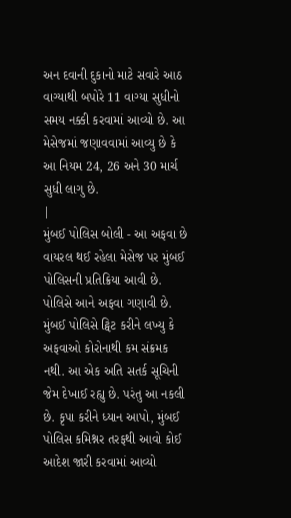અન દવાની દુકાનો માટે સવારે આઠ વાગ્યાથી બપોરે 11 વાગ્યા સુધીનો સમય નક્કી કરવામાં આવ્યો છે. આ મેસેજમાં જણાવવામાં આવ્યુ છે કે આ નિયમ 24, 26 અને 30 માર્ચ સુધી લાગુ છે.
|
મુંબઈ પોલિસ બોલી - આ અફવા છે
વાયરલ થઈ રહેલા મેસેજ પર મુંબઈ પોલિસની પ્રતિક્રિયા આવી છે. પોલિસે આને અફવા ગણાવી છે. મુંબઈ પોલિસે ટ્વિટ કરીને લખ્યુ કે અફવાઓ કોરોનાથી કમ સંક્રમક નથી. આ એક અતિ સતર્ક સૂચિની જેમ દેખાઈ રહ્યુ છે. પરંતુ આ નકલી છે. કૃપા કરીને ધ્યાન આપો, મુંબઈ પોલિસ કમિશ્નર તરફથી આવો કોઈ આદેશ જારી કરવામાં આવ્યો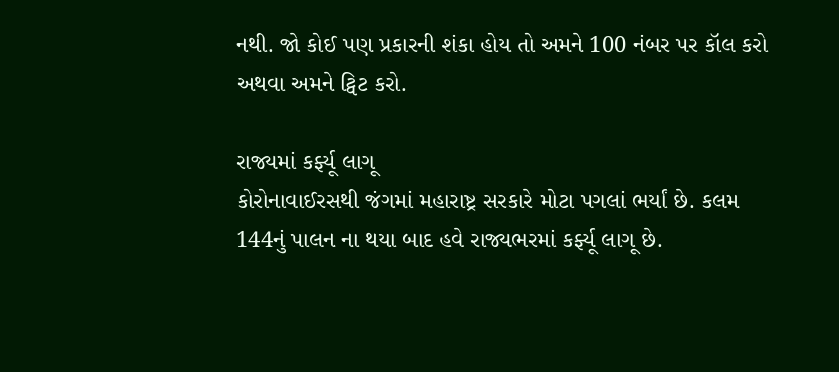નથી. જો કોઈ પણ પ્રકારની શંકા હોય તો અમને 100 નંબર પર કૉલ કરો અથવા અમને ટ્વિટ કરો.

રાજ્યમાં કર્ફ્યૂ લાગૂ
કોરોનાવાઈરસથી જંગમાં મહારાષ્ટ્ર સરકારે મોટા પગલાં ભર્યાં છે. કલમ 144નું પાલન ના થયા બાદ હવે રાજ્યભરમાં કર્ફ્યૂ લાગૂ છે.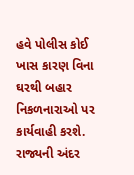હવે પોલીસ કોઈ ખાસ કારણ વિના ઘરથી બહાર નિકળનારાઓ પર કાર્યવાહી કરશે. રાજ્યની અંદર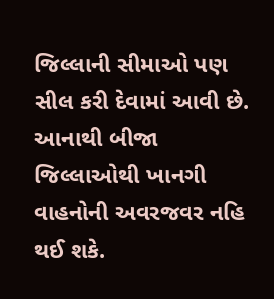જિલ્લાની સીમાઓ પણ સીલ કરી દેવામાં આવી છે. આનાથી બીજા જિલ્લાઓથી ખાનગી વાહનોની અવરજવર નહિ થઈ શકે.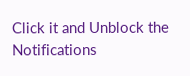Click it and Unblock the Notifications